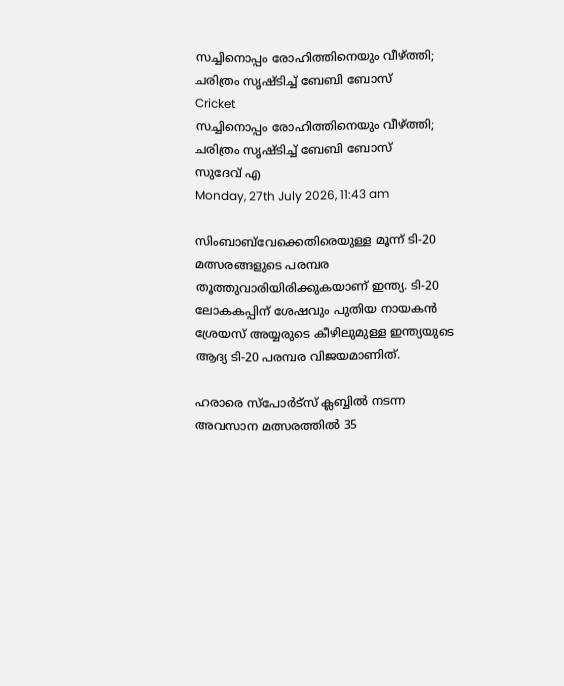സച്ചിനൊപ്പം രോഹിത്തിനെയും വീഴ്ത്തി; ചരിത്രം സൃഷ്ടിച്ച് ബേബി ബോസ്
Cricket
സച്ചിനൊപ്പം രോഹിത്തിനെയും വീഴ്ത്തി; ചരിത്രം സൃഷ്ടിച്ച് ബേബി ബോസ്
സുദേവ് എ
Monday, 27th July 2026, 11:43 am

സിംബാബ്‌വേക്കെതിരെയുള്ള മൂന്ന് ടി-20 മത്സരങ്ങളുടെ പരമ്പര തൂത്തുവാരിയിരിക്കുകയാണ് ഇന്ത്യ. ടി-20 ലോകകപ്പിന് ശേഷവും പുതിയ നായകന്‍ ശ്രേയസ് അയ്യരുടെ കീഴിലുമുള്ള ഇന്ത്യയുടെ ആദ്യ ടി-20 പരമ്പര വിജയമാണിത്.

ഹരാരെ സ്‌പോര്‍ട്‌സ് ക്ലബ്ബില്‍ നടന്ന അവസാന മത്സരത്തില്‍ 35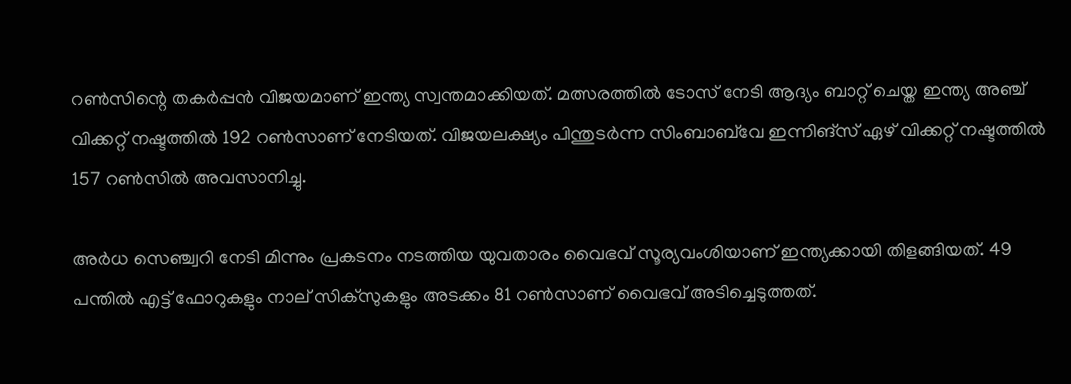റണ്‍സിന്റെ തകര്‍പ്പന്‍ വിജയമാണ് ഇന്ത്യ സ്വന്തമാക്കിയത്. മത്സരത്തില്‍ ടോസ് നേടി ആദ്യം ബാറ്റ് ചെയ്ത ഇന്ത്യ അഞ്ച് വിക്കറ്റ് നഷ്ടത്തില്‍ 192 റണ്‍സാണ് നേടിയത്. വിജയലക്ഷ്യം പിന്തുടര്‍ന്ന സിംബാബ്‌വേ ഇന്നിങ്സ് ഏഴ് വിക്കറ്റ് നഷ്ടത്തില്‍ 157 റണ്‍സില്‍ അവസാനിച്ചു.

അര്‍ധ സെഞ്ച്വറി നേടി മിന്നും പ്രകടനം നടത്തിയ യുവതാരം വൈഭവ് സൂര്യവംശിയാണ് ഇന്ത്യക്കായി തിളങ്ങിയത്. 49 പന്തില്‍ എട്ട് ഫോറുകളും നാല് സിക്‌സുകളും അടക്കം 81 റണ്‍സാണ് വൈഭവ് അടിച്ചെടുത്തത്.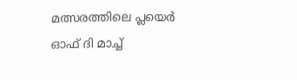മത്സരത്തിലെ പ്ലയെര്‍ ഓഫ് ദി മാച്ച്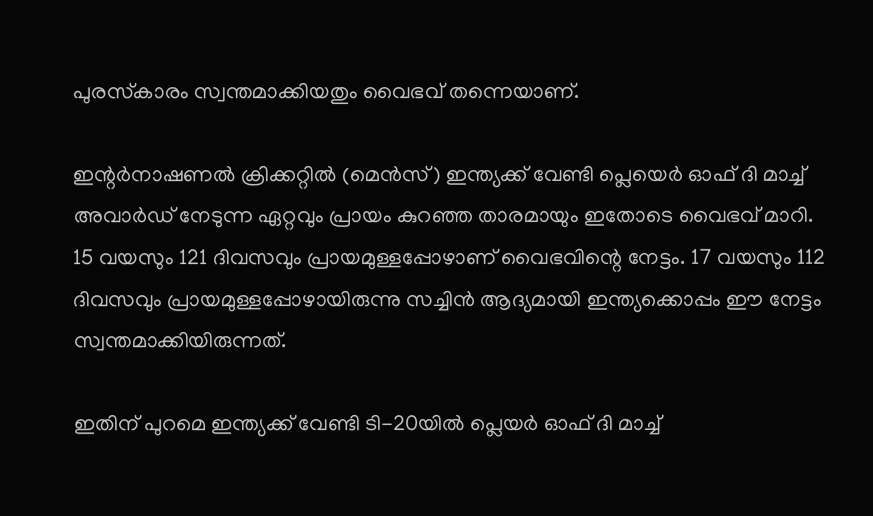പുരസ്‌കാരം സ്വന്തമാക്കിയതും വൈഭവ് തന്നെയാണ്.

ഇന്റര്‍നാഷണല്‍ ക്രിക്കറ്റില്‍ (മെന്‍സ്) ഇന്ത്യക്ക് വേണ്ടി പ്ലെയെര്‍ ഓഫ് ദി മാച്ച് അവാര്‍ഡ് നേടുന്ന ഏറ്റവും പ്രായം കുറഞ്ഞ താരമായും ഇതോടെ വൈഭവ് മാറി. 15 വയസും 121 ദിവസവും പ്രായമുള്ളപ്പോഴാണ് വൈഭവിന്റെ നേട്ടം. 17 വയസും 112 ദിവസവും പ്രായമുള്ളപ്പോഴായിരുന്നു സച്ചിന്‍ ആദ്യമായി ഇന്ത്യക്കൊപ്പം ഈ നേട്ടം സ്വന്തമാക്കിയിരുന്നത്.

ഇതിന് പുറമെ ഇന്ത്യക്ക് വേണ്ടി ടി-20യില്‍ പ്ലെയര്‍ ഓഫ് ദി മാച്ച്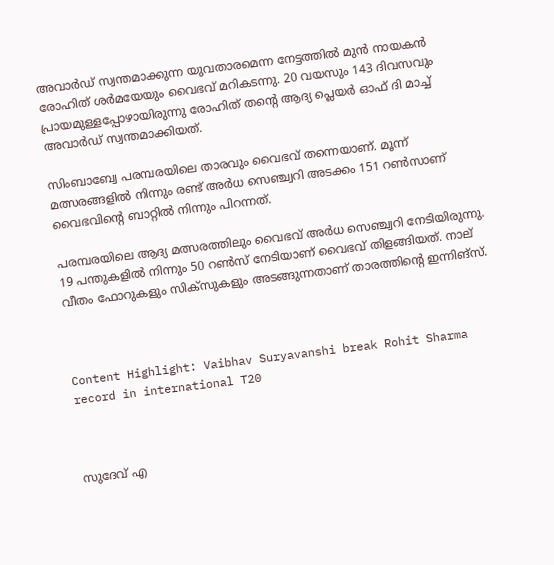അവാര്‍ഡ് സ്വന്തമാക്കുന്ന യുവതാരമെന്ന നേട്ടത്തില്‍ മുന്‍ നായകന്‍ രോഹിത് ശര്‍മയേയും വൈഭവ് മറികടന്നു. 20 വയസും 143 ദിവസവും പ്രായമുള്ളപ്പോഴായിരുന്നു രോഹിത് തന്റെ ആദ്യ പ്ലെയര്‍ ഓഫ് ദി മാച്ച് അവാര്‍ഡ് സ്വന്തമാക്കിയത്.

സിംബാബ്വേ പരമ്പരയിലെ താരവും വൈഭവ് തന്നെയാണ്. മൂന്ന് മത്സരങ്ങളില്‍ നിന്നും രണ്ട് അര്‍ധ സെഞ്ച്വറി അടക്കം 151 റണ്‍സാണ് വൈഭവിന്റെ ബാറ്റില്‍ നിന്നും പിറന്നത്.

പരമ്പരയിലെ ആദ്യ മത്സരത്തിലും വൈഭവ് അര്‍ധ സെഞ്ച്വറി നേടിയിരുന്നു. 19 പന്തുകളില്‍ നിന്നും 50 റണ്‍സ് നേടിയാണ് വൈഭവ് തിളങ്ങിയത്. നാല് വീതം ഫോറുകളും സിക്സുകളും അടങ്ങുന്നതാണ് താരത്തിന്റെ ഇന്നിങ്‌സ്.



Content Highlight: Vaibhav Suryavanshi break Rohit Sharma record in international T20



സുദേവ് എ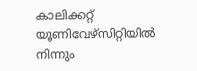കാലിക്കറ്റ് യൂണിവേഴ്‌സിറ്റിയില്‍ നിന്നും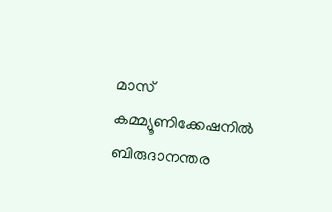മാസ് കമ്മ്യൂണിക്കേഷനില്‍ ബിരുദാനന്തര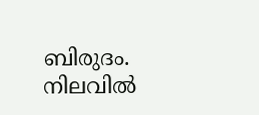ബിരുദം. നിലവില്‍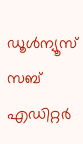ഡൂള്‍ന്യൂസ് സബ് എഡിറ്റര്‍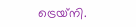ട്രെയ്‌നി.